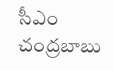సీఎం చంద్రబాబు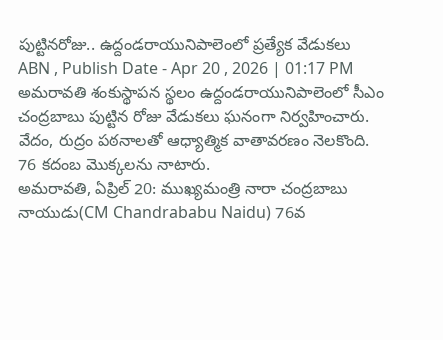పుట్టినరోజు.. ఉద్దండరాయునిపాలెంలో ప్రత్యేక వేడుకలు
ABN , Publish Date - Apr 20 , 2026 | 01:17 PM
అమరావతి శంకుస్థాపన స్థలం ఉద్దండరాయునిపాలెంలో సీఎం చంద్రబాబు పుట్టిన రోజు వేడుకలు ఘనంగా నిర్వహించారు. వేదం, రుద్రం పఠనాలతో ఆధ్యాత్మిక వాతావరణం నెలకొంది. 76 కదంబ మొక్కలను నాటారు.
అమరావతి, ఏప్రిల్ 20: ముఖ్యమంత్రి నారా చంద్రబాబు నాయుడు(CM Chandrababu Naidu) 76వ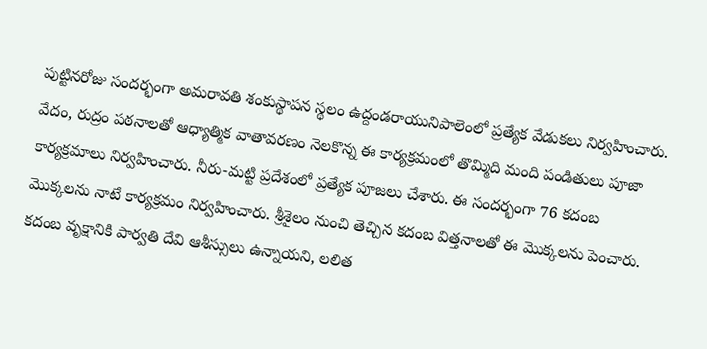పుట్టినరోజు సందర్భంగా అమరావతి శంకుస్థాపన స్థలం ఉద్దండరాయునిపాలెంలో ప్రత్యేక వేడుకలు నిర్వహించారు. వేదం, రుద్రం పఠనాలతో ఆధ్యాత్మిక వాతావరణం నెలకొన్న ఈ కార్యక్రమంలో తొమ్మిది మంది పండితులు పూజా కార్యక్రమాలు నిర్వహించారు. నీరు-మట్టి ప్రదేశంలో ప్రత్యేక పూజలు చేశారు. ఈ సందర్భంగా 76 కదంబ మొక్కలను నాటే కార్యక్రమం నిర్వహించారు. శ్రీశైలం నుంచి తెచ్చిన కదంబ విత్తనాలతో ఈ మొక్కలను పెంచారు. కదంబ వృక్షానికి పార్వతి దేవి ఆశీస్సులు ఉన్నాయని, లలిత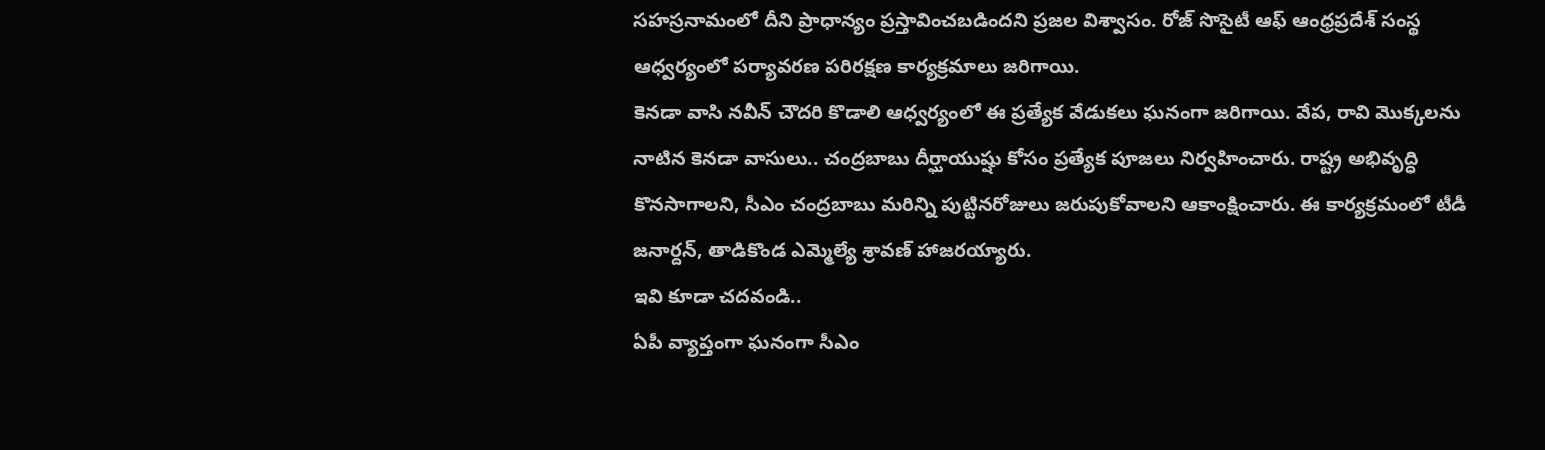సహస్రనామంలో దీని ప్రాధాన్యం ప్రస్తావించబడిందని ప్రజల విశ్వాసం. రోజ్ సొసైటీ ఆఫ్ ఆంధ్రప్రదేశ్ సంస్థ ఆధ్వర్యంలో పర్యావరణ పరిరక్షణ కార్యక్రమాలు జరిగాయి.
కెనడా వాసి నవీన్ చౌదరి కొడాలి ఆధ్వర్యంలో ఈ ప్రత్యేక వేడుకలు ఘనంగా జరిగాయి. వేప, రావి మొక్కలను నాటిన కెనడా వాసులు.. చంద్రబాబు దీర్ఘాయుష్షు కోసం ప్రత్యేక పూజలు నిర్వహించారు. రాష్ట్ర అభివృద్ధి కొనసాగాలని, సీఎం చంద్రబాబు మరిన్ని పుట్టినరోజులు జరుపుకోవాలని ఆకాంక్షించారు. ఈ కార్యక్రమంలో టీడీ జనార్దన్, తాడికొండ ఎమ్మెల్యే శ్రావణ్ హాజరయ్యారు.
ఇవి కూడా చదవండి..
ఏపీ వ్యాప్తంగా ఘనంగా సీఎం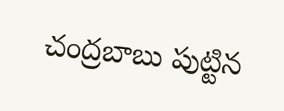చంద్రబాబు పుట్టిన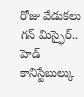రోజు వేడుకలు
గన్ మిస్ఫైర్.. హెడ్ కానిస్టేబుల్కు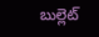బుల్లెట్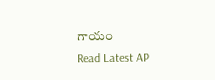గాయం
Read Latest AP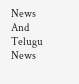News And Telugu News